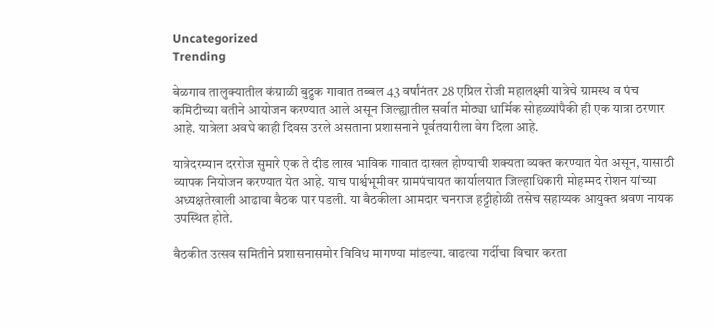Uncategorized
Trending

बेळगाव तालुक्यातील कंग्राळी बुद्रुक गावात तब्बल 43 वर्षांनंतर 28 एप्रिल रोजी महालक्ष्मी यात्रेचे ग्रामस्थ व पंच कमिटीच्या वतीने आयोजन करण्यात आले असून जिल्ह्यातील सर्वात मोठ्या धार्मिक सोहळ्यांपैकी ही एक यात्रा ठरणार आहे. यात्रेला अवघे काही दिवस उरले असताना प्रशासनाने पूर्वतयारीला वेग दिला आहे.

यात्रेदरम्यान दररोज सुमारे एक ते दीड लाख भाविक गावात दाखल होण्याची शक्यता व्यक्त करण्यात येत असून, यासाठी व्यापक नियोजन करण्यात येत आहे. याच पार्श्वभूमीवर ग्रामपंचायत कार्यालयात जिल्हाधिकारी मोहम्मद रोशन यांच्या अध्यक्षतेखाली आढावा बैठक पार पडली. या बैठकीला आमदार चनराज हट्टीहोळी तसेच सहाय्यक आयुक्त श्रवण नायक उपस्थित होते.

बैठकीत उत्सव समितीने प्रशासनासमोर विविध मागण्या मांडल्या. वाढत्या गर्दीचा विचार करता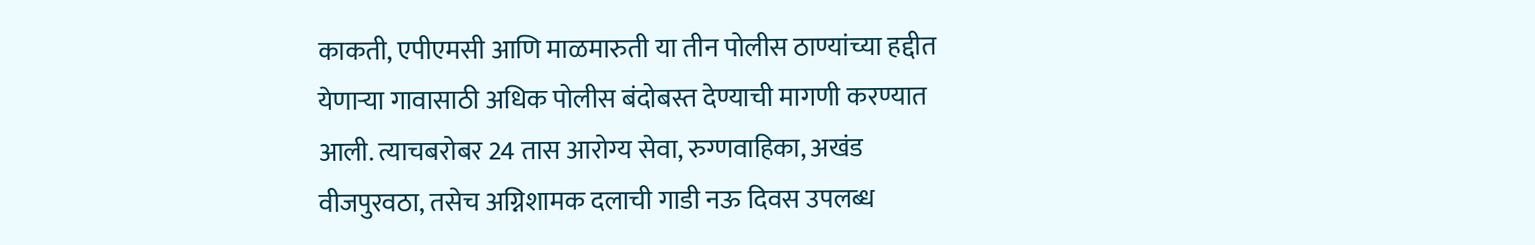काकती, एपीएमसी आणि माळमारुती या तीन पोलीस ठाण्यांच्या हद्दीत येणाऱ्या गावासाठी अधिक पोलीस बंदोबस्त देण्याची मागणी करण्यात आली. त्याचबरोबर 24 तास आरोग्य सेवा, रुग्णवाहिका, अखंड वीजपुरवठा, तसेच अग्निशामक दलाची गाडी नऊ दिवस उपलब्ध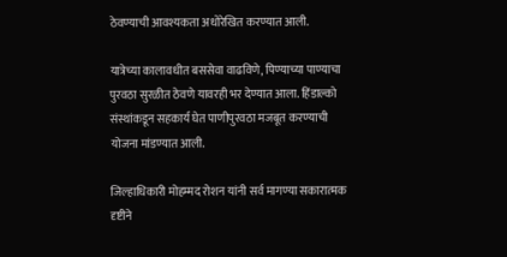ठेवण्याची आवश्यकता अधोरेखित करण्यात आली.

यात्रेच्या कालावधीत बससेवा वाढविणे, पिण्याच्या पाण्याचा पुरवठा सुरळीत ठेवणे यावरही भर देण्यात आला. हिंडाल्को संस्थांकडून सहकार्य घेत पाणीपुरवठा मजबूत करण्याची योजना मांडण्यात आली.

जिल्हाधिकारी मोहम्मद रोशन यांनी सर्व मागण्या सकारात्मक दृष्टीने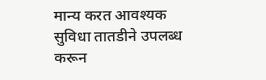मान्य करत आवश्यक सुविधा तातडीने उपलब्ध करून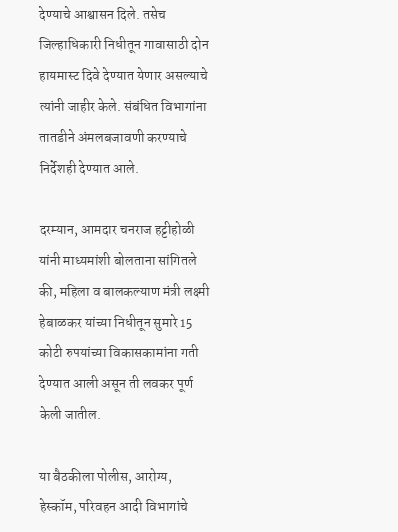देण्याचे आश्वासन दिले. तसेच जिल्हाधिकारी निधीतून गावासाठी दोन हायमास्ट दिवे देण्यात येणार असल्याचे त्यांनी जाहीर केले. संबंधित विभागांना तातडीने अंमलबजावणी करण्याचे निर्देशही देण्यात आले.

दरम्यान, आमदार चनराज हट्टीहोळी यांनी माध्यमांशी बोलताना सांगितले की, महिला व बालकल्याण मंत्री लक्ष्मी हेबाळकर यांच्या निधीतून सुमारे 15 कोटी रुपयांच्या विकासकामांना गती देण्यात आली असून ती लवकर पूर्ण केली जातील.

या बैठकीला पोलीस, आरोग्य, हेस्कॉम, परिवहन आदी विभागांचे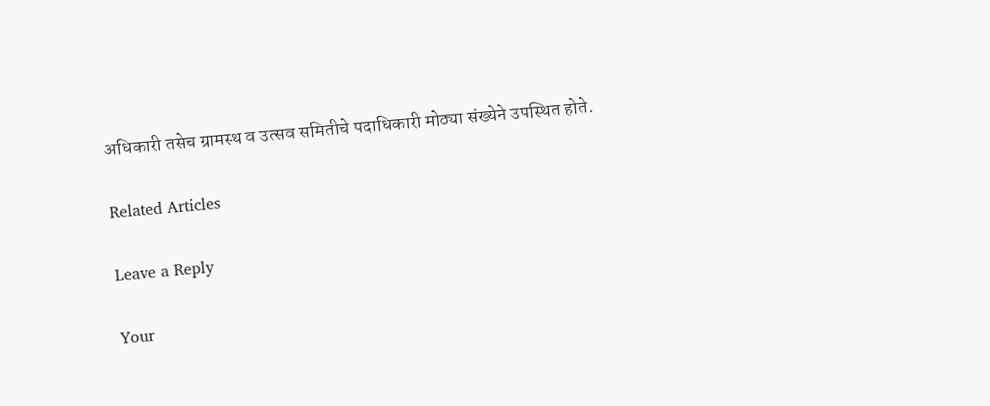अधिकारी तसेच ग्रामस्थ व उत्सव समितीचे पदाधिकारी मोठ्या संख्येने उपस्थित होते.

Related Articles

Leave a Reply

Your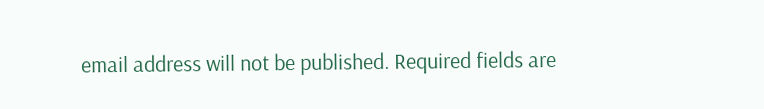email address will not be published. Required fields are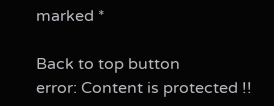marked *

Back to top button
error: Content is protected !!